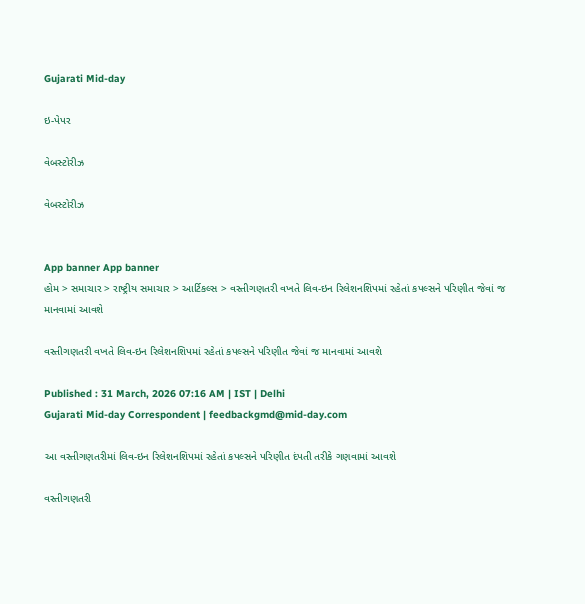Gujarati Mid-day

ઇ-પેપર

વેબસ્ટોરીઝ

વેબસ્ટોરીઝ


App banner App banner
હોમ > સમાચાર > રાષ્ટ્રીય સમાચાર > આર્ટિકલ્સ > વસ્તીગણતરી વખતે લિવ-ઇન રિલેશનશિપમાં રહેતાં કપલ્સને પરિણીત જેવાં જ માનવામાં આવશે

વસ્તીગણતરી વખતે લિવ-ઇન રિલેશનશિપમાં રહેતાં કપલ્સને પરિણીત જેવાં જ માનવામાં આવશે

Published : 31 March, 2026 07:16 AM | IST | Delhi
Gujarati Mid-day Correspondent | feedbackgmd@mid-day.com

આ વસ્તીગણતરીમાં લિવ-ઇન રિલેશનશિપમાં રહેતાં કપલ્સને પરિણીત દંપતી તરીકે ગણવામાં આવશે

વસ્તીગણતરી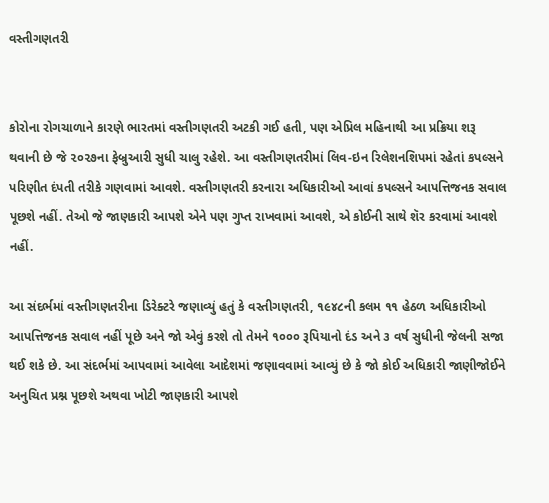વસ્તીગણતરી


કોરોના રોગચાળાને કારણે ભારતમાં વસ્તીગણતરી અટકી ગઈ હતી, પણ એપ્રિલ મહિનાથી આ પ્રક્રિયા શરૂ થવાની છે જે ૨૦૨૭ના ફેબ્રુઆરી સુધી ચાલુ રહેશે. આ વસ્તીગણતરીમાં લિવ-ઇન રિલેશનશિપમાં રહેતાં કપલ્સને પરિણીત દંપતી તરીકે ગણવામાં આવશે. વસ્તીગણતરી કરનારા અધિકારીઓ આવાં કપલ્સને આપત્તિજનક સવાલ પૂછશે નહીં. તેઓ જે જાણકારી આપશે એને પણ ગુપ્ત રાખવામાં આવશે, એ કોઈની સાથે શૅર કરવામાં આવશે નહીં.

આ સંદર્ભમાં વસ્તીગણતરીના ડિરેક્ટરે જણાવ્યું હતું કે વસ્તીગણતરી, ૧૯૪૮ની કલમ ૧૧ હેઠળ અધિકારીઓ આપત્તિજનક સવાલ નહીં પૂછે અને જો એવું કરશે તો તેમને ૧૦૦૦ રૂપિયાનો દંડ અને ૩ વર્ષ સુધીની જેલની સજા થઈ શકે છે. આ સંદર્ભમાં આપવામાં આવેલા આદેશમાં જણાવવામાં આવ્યું છે કે જો કોઈ અધિકારી જાણીજોઈને અનુચિત પ્રશ્ન પૂછશે અથવા ખોટી જાણકારી આપશે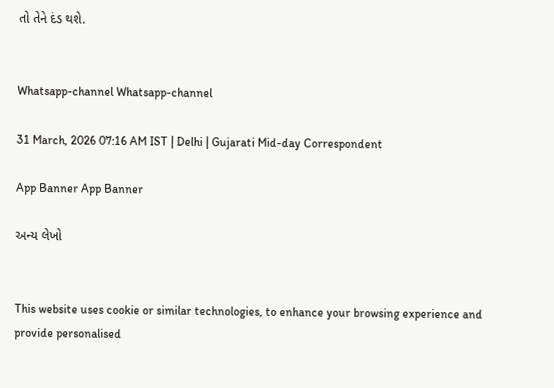તો તેને દંડ થશે.


Whatsapp-channel Whatsapp-channel

31 March, 2026 07:16 AM IST | Delhi | Gujarati Mid-day Correspondent

App Banner App Banner

અન્ય લેખો


This website uses cookie or similar technologies, to enhance your browsing experience and provide personalised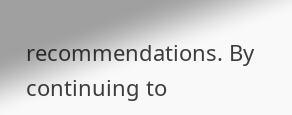recommendations. By continuing to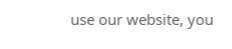use our website, you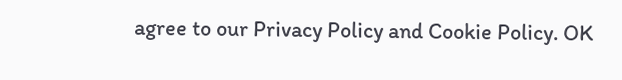agree to our Privacy Policy and Cookie Policy. OK